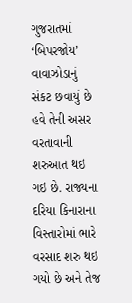ગુજરાતમાં ‘બિપરજોય’ વાવાઝોડાનું સંકટ છવાયું છે હવે તેની અસર વરતાવાની શરુઆત થઇ ગઇ છે. રાજ્યના દરિયા કિનારાના વિસ્તારોમાં ભારે વરસાદ શરુ થઇ ગયો છે અને તેજ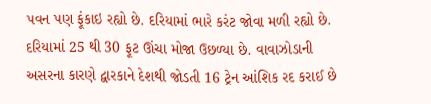પવન પણ ફૂંકાઇ રહ્યો છે. દરિયામાં ભારે કરંટ જોવા મળી રહ્યો છે.
દરિયામાં 25 થી 30 ફૂટ ઊંચા મોજા ઉછળ્યા છે. વાવાઝોડાની અસરના કારણે દ્વારકાને દેશથી જોડતી 16 ટ્રેન આંશિક રદ કરાઈ છે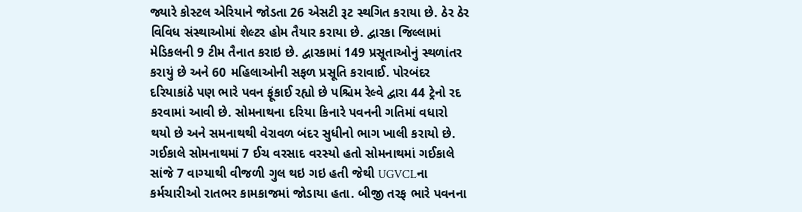જ્યારે કોસ્ટલ એરિયાને જોડતા 26 એસટી રૂટ સ્થગિત કરાયા છે. ઠેર ઠેર વિવિધ સંસ્થાઓમાં શેલ્ટર હોમ તૈયાર કરાયા છે. દ્વારકા જિલ્લામાં મેડિકલની 9 ટીમ તૈનાત કરાઇ છે. દ્વારકામાં 149 પ્રસૂતાઓનું સ્થળાંતર કરાયું છે અને 60 મહિલાઓની સફળ પ્રસૂતિ કરાવાઈ. પોરબંદર દરિયાકાંઠે પણ ભારે પવન ફૂંકાઈ રહ્યો છે પશ્ચિમ રેલ્વે દ્વારા 44 ટ્રેનો રદ કરવામાં આવી છે. સોમનાથના દરિયા કિનારે પવનની ગતિમાં વધારો થયો છે અને સમનાથથી વેરાવળ બંદર સુધીનો ભાગ ખાલી કરાયો છે. ગઈકાલે સોમનાથમાં 7 ઈચ વરસાદ વરસ્યો હતો સોમનાથમાં ગઈકાલે સાંજે 7 વાગ્યાથી વીજળી ગુલ થઇ ગઇ હતી જેથી UGVCLના કર્મચારીઓ રાતભર કામકાજમાં જોડાયા હતા. બીજી તરફ ભારે પવનના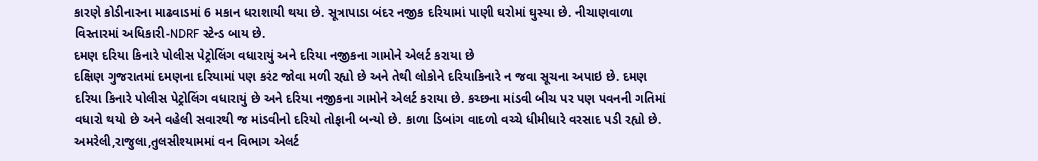કારણે કોડીનારના માઢવાડમાં 6 મકાન ધરાશાયી થયા છે. સૂત્રાપાડા બંદર નજીક દરિયામાં પાણી ઘરોમાં ઘુસ્યા છે. નીચાણવાળા વિસ્તારમાં અધિકારી-NDRF સ્ટેન્ડ બાય છે.
દમણ દરિયા કિનારે પોલીસ પેટ્રોલિંગ વધારાયું અને દરિયા નજીકના ગામોને એલર્ટ કરાયા છે
દક્ષિણ ગુજરાતમાં દમણના દરિયામાં પણ કરંટ જોવા મળી રહ્યો છે અને તેથી લોકોને દરિયાકિનારે ન જવા સૂચના અપાઇ છે. દમણ દરિયા કિનારે પોલીસ પેટ્રોલિંગ વધારાયું છે અને દરિયા નજીકના ગામોને એલર્ટ કરાયા છે. કચ્છના માંડવી બીચ પર પણ પવનની ગતિમાં વધારો થયો છે અને વહેલી સવારથી જ માંડવીનો દરિયો તોફાની બન્યો છે. કાળા ડિબાંગ વાદળો વચ્ચે ધીમીધારે વરસાદ પડી રહ્યો છે.
અમરેલી,રાજુલા,તુલસીશ્યામમાં વન વિભાગ એલર્ટ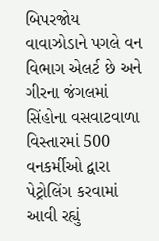બિપરજોય વાવાઝોડાને પગલે વન વિભાગ એલર્ટ છે અને ગીરના જંગલમાં સિંહોના વસવાટવાળા વિસ્તારમાં 500 વનકર્મીઓ દ્વારા પેટ્રોલિંગ કરવામાં આવી રહ્યું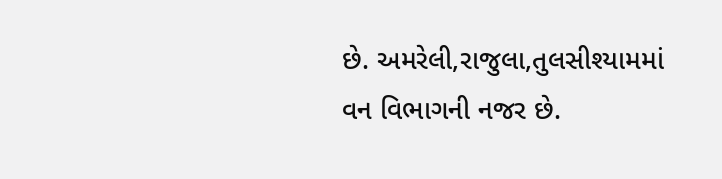છે. અમરેલી,રાજુલા,તુલસીશ્યામમાં વન વિભાગની નજર છે.